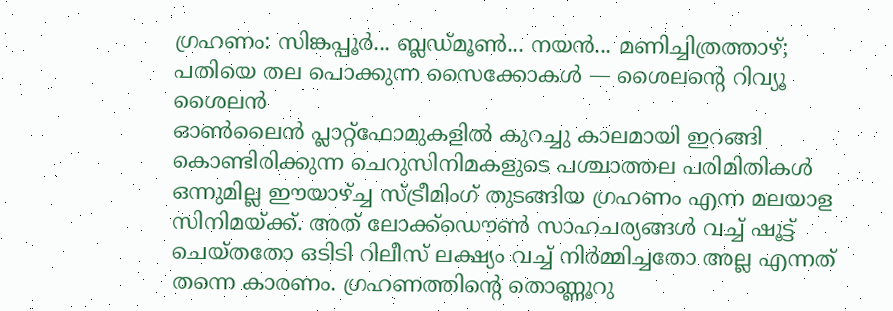ഗ്രഹണം: സിങ്കപ്പൂർ... ബ്ലഡ്മൂൺ... നയൻ... മണിച്ചിത്രത്താഴ്; പതിയെ തല പൊക്കുന്ന സൈക്കോകൾ — ശൈലന്റെ റിവ്യൂ
ശൈലൻ
ഓൺലൈൻ പ്ലാറ്റ്ഫോമുകളിൽ കുറച്ചു കാലമായി ഇറങ്ങി കൊണ്ടിരിക്കുന്ന ചെറുസിനിമകളുടെ പശ്ചാത്തല പരിമിതികൾ ഒന്നുമില്ല ഈയാഴ്ച്ച സ്ട്രീമിംഗ് തുടങ്ങിയ ഗ്രഹണം എന്ന മലയാള സിനിമയ്ക്ക്. അത് ലോക്ക്ഡൌൺ സാഹചര്യങ്ങൾ വച്ച് ഷൂട്ട് ചെയ്തതോ ഒടിടി റിലീസ് ലക്ഷ്യം വച്ച് നിർമ്മിച്ചതോ അല്ല എന്നത് തന്നെ കാരണം. ഗ്രഹണത്തിന്റെ തൊണ്ണൂറു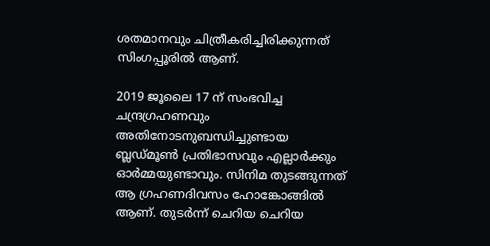ശതമാനവും ചിത്രീകരിച്ചിരിക്കുന്നത് സിംഗപ്പൂരിൽ ആണ്.

2019 ജൂലൈ 17 ന് സംഭവിച്ച ചന്ദ്രഗ്രഹണവും അതിനോടനുബന്ധിച്ചുണ്ടായ ബ്ലഡ്മൂൺ പ്രതിഭാസവും എല്ലാർക്കും ഓർമ്മയുണ്ടാവും. സിനിമ തുടങ്ങുന്നത് ആ ഗ്രഹണദിവസം ഹോങ്കോങ്ങിൽ ആണ്. തുടർന്ന് ചെറിയ ചെറിയ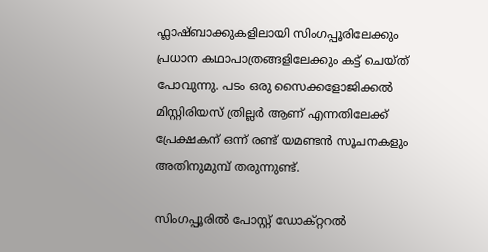ഫ്ലാഷ്ബാക്കുകളിലായി സിംഗപ്പൂരിലേക്കും പ്രധാന കഥാപാത്രങ്ങളിലേക്കും കട്ട് ചെയ്ത് പോവുന്നു. പടം ഒരു സൈക്കളോജിക്കൽ മിസ്റ്റിരിയസ് ത്രില്ലർ ആണ് എന്നതിലേക്ക് പ്രേക്ഷകന് ഒന്ന് രണ്ട് യമണ്ടൻ സൂചനകളും അതിനുമുമ്പ് തരുന്നുണ്ട്.

സിംഗപ്പൂരിൽ പോസ്റ്റ് ഡോക്റ്ററൽ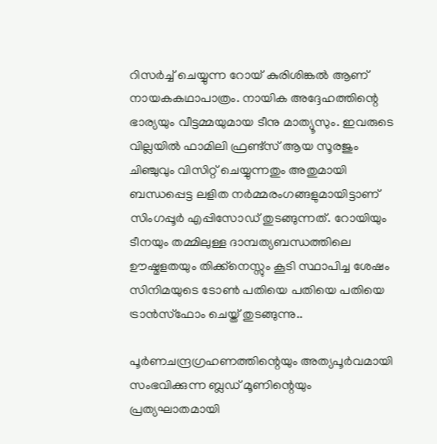റിസർച്ച് ചെയ്യുന്ന റോയ് കുരിശിങ്കൽ ആണ് നായകകഥാപാത്രം. നായിക അദ്ദേഹത്തിന്റെ ഭാര്യയും വീട്ടമ്മയുമായ ടീനു മാത്യൂസും. ഇവരുടെ വില്ലയിൽ ഫാമിലി ഫ്രണ്ട്സ് ആയ സൂരജും ചിഞ്ചുവും വിസിറ്റ് ചെയ്യുന്നതും അതുമായി ബന്ധപ്പെട്ട ലളിത നർമ്മരംഗങ്ങളുമായിട്ടാണ് സിംഗപ്പൂർ എപ്പിസോഡ് തുടങ്ങുന്നത്. റോയിയും ടീനയും തമ്മിലുള്ള ദാമ്പത്യബന്ധത്തിലെ ഊഷ്മളതയും തിക്ക്നെസ്സും കൂടി സ്ഥാപിച്ച ശേഷം സിനിമയുടെ ടോൺ പതിയെ പതിയെ പതിയെ ട്രാൻസ്ഫോം ചെയ്ത് തുടങ്ങുന്നു..

പൂർണചന്ദ്രഗ്രഹണത്തിന്റെയും അത്യപൂർവമായി സംഭവിക്കുന്ന ബ്ലഡ് മൂണിന്റെയും പ്രത്യഘാതമായി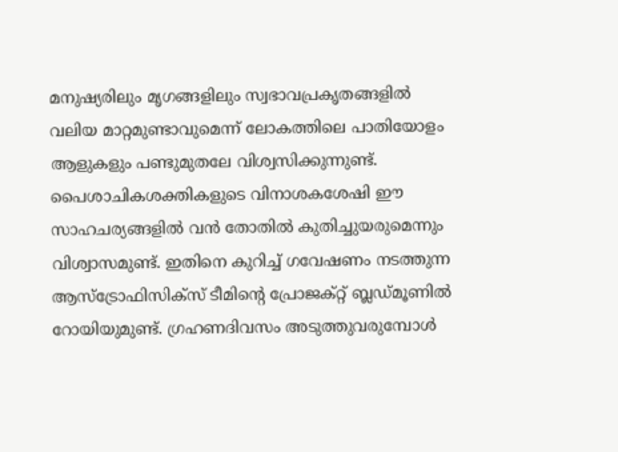മനുഷ്യരിലും മൃഗങ്ങളിലും സ്വഭാവപ്രകൃതങ്ങളിൽ വലിയ മാറ്റമുണ്ടാവുമെന്ന് ലോകത്തിലെ പാതിയോളം ആളുകളും പണ്ടുമുതലേ വിശ്വസിക്കുന്നുണ്ട്. പൈശാചികശക്തികളുടെ വിനാശകശേഷി ഈ സാഹചര്യങ്ങളിൽ വൻ തോതിൽ കുതിച്ചുയരുമെന്നും വിശ്വാസമുണ്ട്. ഇതിനെ കുറിച്ച് ഗവേഷണം നടത്തുന്ന ആസ്ട്രോഫിസിക്സ് ടീമിന്റെ പ്രോജക്റ്റ് ബ്ലഡ്മൂണിൽ റോയിയുമുണ്ട്. ഗ്രഹണദിവസം അടുത്തുവരുമ്പോൾ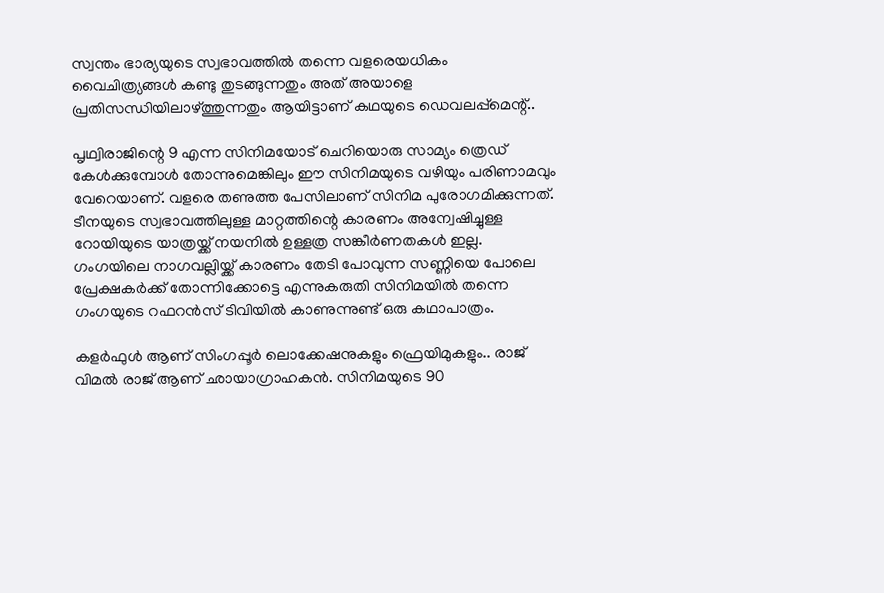സ്വന്തം ഭാര്യയുടെ സ്വഭാവത്തിൽ തന്നെ വളരെയധികം വൈചിത്ര്യങ്ങൾ കണ്ടു തുടങ്ങുന്നതും അത് അയാളെ പ്രതിസന്ധിയിലാഴ്ത്തുന്നതും ആയിട്ടാണ് കഥയുടെ ഡെവലപ്പ്മെന്റ്..

പൃഥ്വിരാജിന്റെ 9 എന്ന സിനിമയോട് ചെറിയൊരു സാമ്യം ത്രെഡ് കേൾക്കുമ്പോൾ തോന്നുമെങ്കിലും ഈ സിനിമയുടെ വഴിയും പരിണാമവും വേറെയാണ്. വളരെ തണുത്ത പേസിലാണ് സിനിമ പുരോഗമിക്കുന്നത്. ടീനയുടെ സ്വഭാവത്തിലുള്ള മാറ്റത്തിന്റെ കാരണം അന്വേഷിച്ചുള്ള റോയിയുടെ യാത്രയ്ക്ക് നയനിൽ ഉള്ളത്ര സങ്കീർണതകൾ ഇല്ല. ഗംഗയിലെ നാഗവല്ലിയ്ക്ക് കാരണം തേടി പോവുന്ന സണ്ണിയെ പോലെ പ്രേക്ഷകർക്ക് തോന്നിക്കോട്ടെ എന്നുകരുതി സിനിമയിൽ തന്നെ ഗംഗയുടെ റഫറൻസ് ടിവിയിൽ കാണുന്നുണ്ട് ഒരു കഥാപാത്രം.

കളർഫുൾ ആണ് സിംഗപ്പൂർ ലൊക്കേഷനുകളും ഫ്രെയിമുകളും.. രാജ് വിമൽ രാജ് ആണ് ഛായാഗ്രാഹകൻ. സിനിമയുടെ 90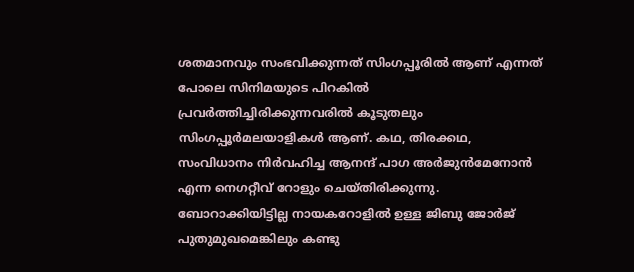ശതമാനവും സംഭവിക്കുന്നത് സിംഗപ്പൂരിൽ ആണ് എന്നത് പോലെ സിനിമയുടെ പിറകിൽ പ്രവർത്തിച്ചിരിക്കുന്നവരിൽ കൂടുതലും സിംഗപ്പൂർമലയാളികൾ ആണ്. കഥ, തിരക്കഥ, സംവിധാനം നിർവഹിച്ച ആനന്ദ് പാഗ അർജുൻമേനോൻ എന്ന നെഗറ്റീവ് റോളും ചെയ്തിരിക്കുന്നു. ബോറാക്കിയിട്ടില്ല നായകറോളിൽ ഉള്ള ജിബു ജോർജ് പുതുമുഖമെങ്കിലും കണ്ടു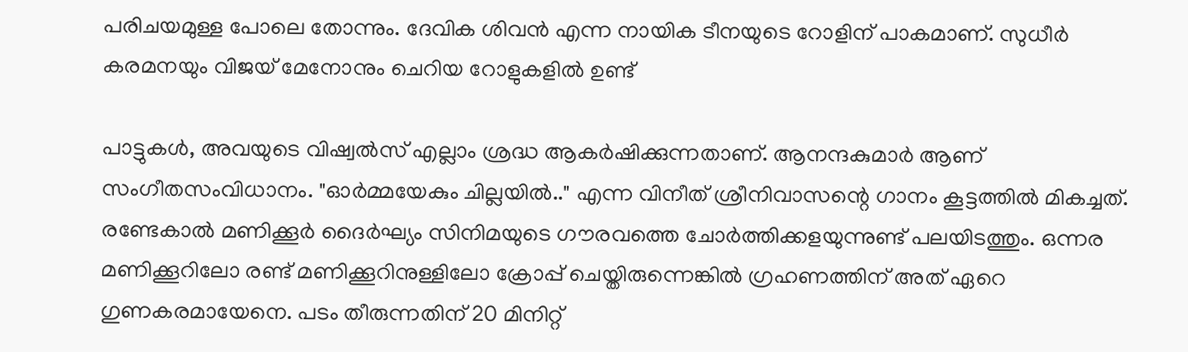പരിചയമുള്ള പോലെ തോന്നും. ദേവിക ശിവൻ എന്ന നായിക ടീനയുടെ റോളിന് പാകമാണ്. സുധീർ കരമനയും വിജയ് മേനോനും ചെറിയ റോളുകളിൽ ഉണ്ട്

പാട്ടുകൾ, അവയുടെ വിഷ്വൽസ് എല്ലാം ശ്രദ്ധ ആകർഷിക്കുന്നതാണ്. ആനന്ദകുമാർ ആണ് സംഗീതസംവിധാനം. "ഓർമ്മയേകും ചില്ലയിൽ.." എന്ന വിനീത് ശ്രീനിവാസന്റെ ഗാനം കൂട്ടത്തിൽ മികച്ചത്. രണ്ടേകാൽ മണിക്കൂർ ദൈർഘ്യം സിനിമയുടെ ഗൗരവത്തെ ചോർത്തിക്കളയുന്നുണ്ട് പലയിടത്തും. ഒന്നര മണിക്കൂറിലോ രണ്ട് മണിക്കൂറിനുള്ളിലോ ക്രോപ്പ് ചെയ്തിരുന്നെങ്കിൽ ഗ്രഹണത്തിന് അത് ഏറെ ഗുണകരമായേനെ. പടം തീരുന്നതിന് 20 മിനിറ്റ്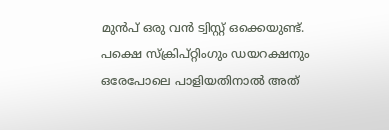മുൻപ് ഒരു വൻ ട്വിസ്റ്റ് ഒക്കെയുണ്ട്. പക്ഷെ സ്ക്രിപ്റ്റിംഗും ഡയറക്ഷനും ഒരേപോലെ പാളിയതിനാൽ അത്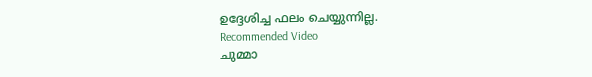ഉദ്ദേശിച്ച ഫലം ചെയ്യുന്നില്ല.
Recommended Video
ചുമ്മാ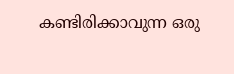കണ്ടിരിക്കാവുന്ന ഒരു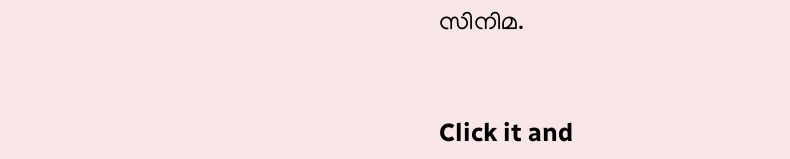സിനിമ.


Click it and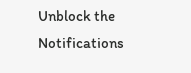Unblock the Notifications